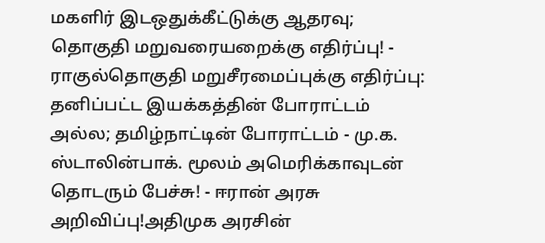மகளிர் இடஒதுக்கீட்டுக்கு ஆதரவு; தொகுதி மறுவரையறைக்கு எதிர்ப்பு! - ராகுல்தொகுதி மறுசீரமைப்புக்கு எதிர்ப்பு: தனிப்பட்ட இயக்கத்தின் போராட்டம் அல்ல; தமிழ்நாட்டின் போராட்டம் - மு.க. ஸ்டாலின்பாக். மூலம் அமெரிக்காவுடன் தொடரும் பேச்சு! - ஈரான் அரசு அறிவிப்பு!அதிமுக அரசின்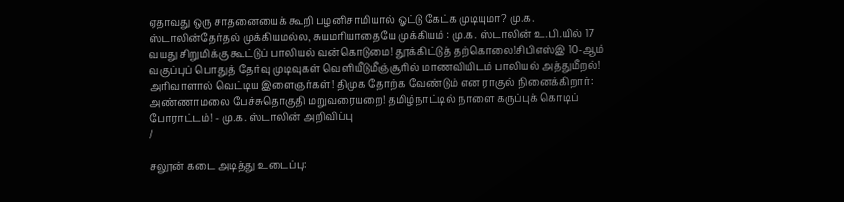ஏதாவது ஒரு சாதனையைக் கூறி பழனிசாமியால் ஓட்டு கேட்க முடியுமா? மு.க. ஸ்டாலின்தேர்தல் முக்கியமல்ல, சுயமரியாதையே முக்கியம் : மு.க. ஸ்டாலின் உ.பி.யில் 17 வயது சிறுமிக்கு கூட்டுப் பாலியல் வன்கொடுமை! தூக்கிட்டுத் தற்கொலை!சிபிஎஸ்இ 10-ஆம் வகுப்புப் பொதுத் தேர்வு முடிவுகள் வெளியீடுமீஞ்சூரில் மாணவியிடம் பாலியல் அத்துமீறல்! அரிவாளால் வெட்டிய இளைஞர்கள்! திமுக தோற்க வேண்டும் என ராகுல் நினைக்கிறார்: அண்ணாமலை பேச்சுதொகுதி மறுவரையறை! தமிழ்நாட்டில் நாளை கருப்புக் கொடிப் போராட்டம்! - மு.க. ஸ்டாலின் அறிவிப்பு
/

சலூன் கடை அடித்து உடைப்பு: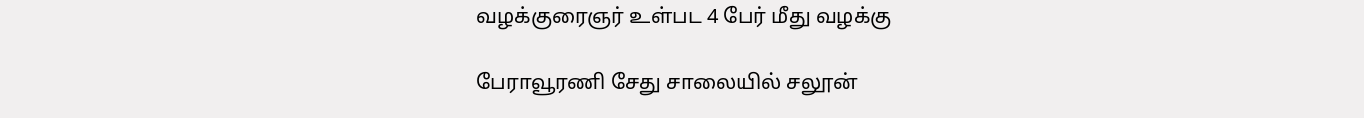வழக்குரைஞர் உள்பட 4 பேர் மீது வழக்கு

பேராவூரணி சேது சாலையில் சலூன்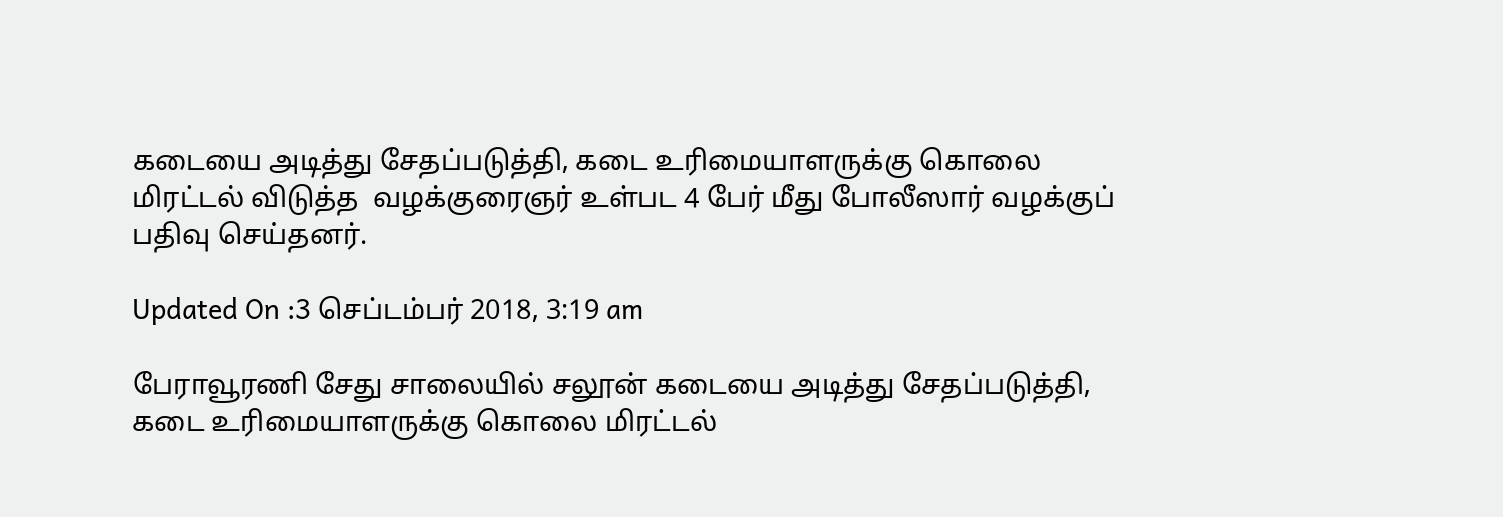கடையை அடித்து சேதப்படுத்தி, கடை உரிமையாளருக்கு கொலை மிரட்டல் விடுத்த  வழக்குரைஞர் உள்பட 4 பேர் மீது போலீஸார் வழக்குப் பதிவு செய்தனர்.

Updated On :3 செப்டம்பர் 2018, 3:19 am

பேராவூரணி சேது சாலையில் சலூன் கடையை அடித்து சேதப்படுத்தி, கடை உரிமையாளருக்கு கொலை மிரட்டல்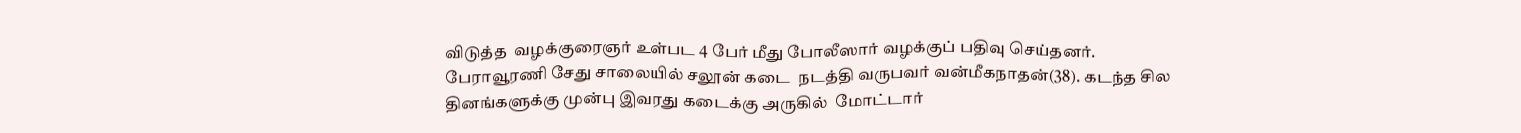விடுத்த  வழக்குரைஞர் உள்பட 4 பேர் மீது போலீஸார் வழக்குப் பதிவு செய்தனர்.
பேராவூரணி சேது சாலையில் சலூன் கடை  நடத்தி வருபவர் வன்மீகநாதன்(38). கடந்த சில தினங்களுக்கு முன்பு இவரது கடைக்கு அருகில்  மோட்டார்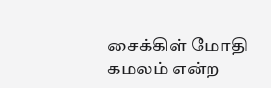சைக்கிள் மோதி கமலம் என்ற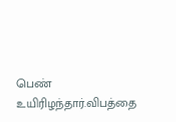பெண் உயிரிழந்தார்.விபத்தை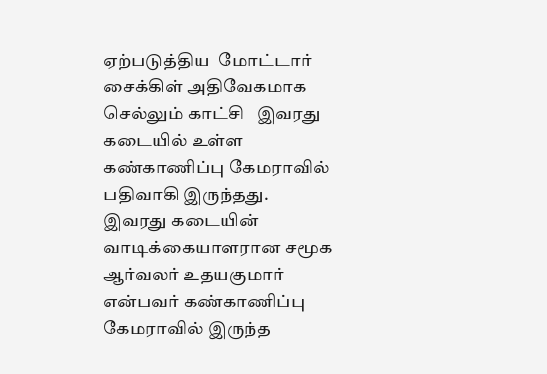ஏற்படுத்திய  மோட்டார் சைக்கிள் அதிவேகமாக செல்லும் காட்சி   இவரது கடையில் உள்ள கண்காணிப்பு கேமராவில் பதிவாகி இருந்தது.
இவரது கடையின் வாடிக்கையாளரான சமூக ஆர்வலர் உதயகுமார் என்பவர் கண்காணிப்பு கேமராவில் இருந்த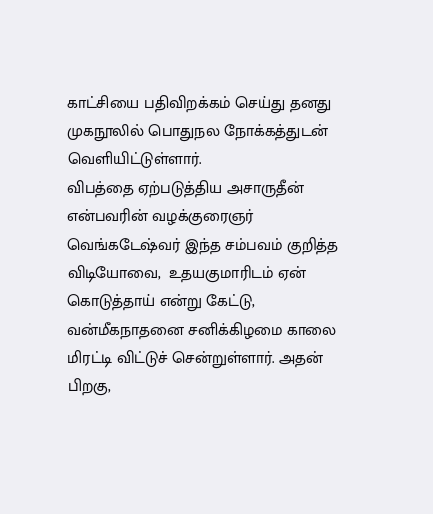காட்சியை பதிவிறக்கம் செய்து தனது முகநூலில் பொதுநல நோக்கத்துடன் வெளியிட்டுள்ளார்.
விபத்தை ஏற்படுத்திய அசாருதீன் என்பவரின் வழக்குரைஞர் வெங்கடேஷ்வர் இந்த சம்பவம் குறித்த விடியோவை,  உதயகுமாரிடம் ஏன் கொடுத்தாய் என்று கேட்டு,  வன்மீகநாதனை சனிக்கிழமை காலை மிரட்டி விட்டுச் சென்றுள்ளார். அதன் பிறகு,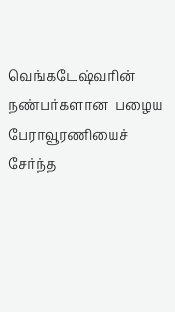வெங்கடேஷ்வரின் நண்பர்களான  பழைய பேராவூரணியைச் சேர்ந்த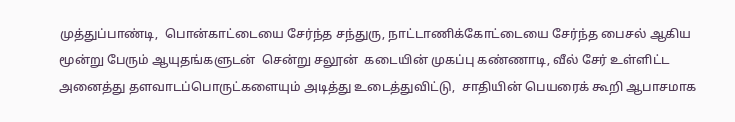முத்துப்பாண்டி,  பொன்காட்டையை சேர்ந்த சந்துரு, நாட்டாணிக்கோட்டையை சேர்ந்த பைசல் ஆகிய மூன்று பேரும் ஆயுதங்களுடன்  சென்று சலூன்  கடையின் முகப்பு கண்ணாடி, வீல் சேர் உள்ளிட்ட அனைத்து தளவாடப்பொருட்களையும் அடித்து உடைத்துவிட்டு,  சாதியின் பெயரைக் கூறி ஆபாசமாக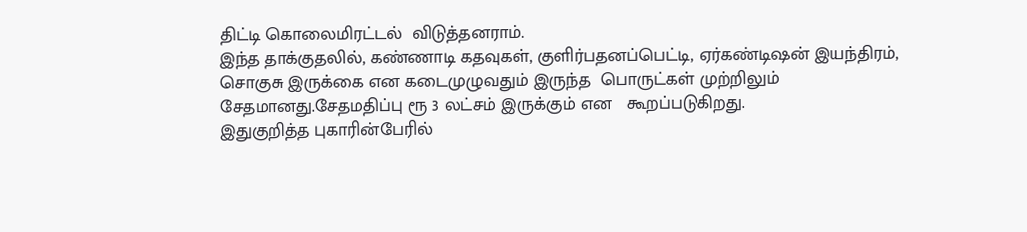திட்டி கொலைமிரட்டல்  விடுத்தனராம்.
இந்த தாக்குதலில், கண்ணாடி கதவுகள், குளிர்பதனப்பெட்டி, ஏர்கண்டிஷன் இயந்திரம், சொகுசு இருக்கை என கடைமுழுவதும் இருந்த  பொருட்கள் முற்றிலும் சேதமானது.சேதமதிப்பு ரூ 3 லட்சம் இருக்கும் என   கூறப்படுகிறது.
இதுகுறித்த புகாரின்பேரில்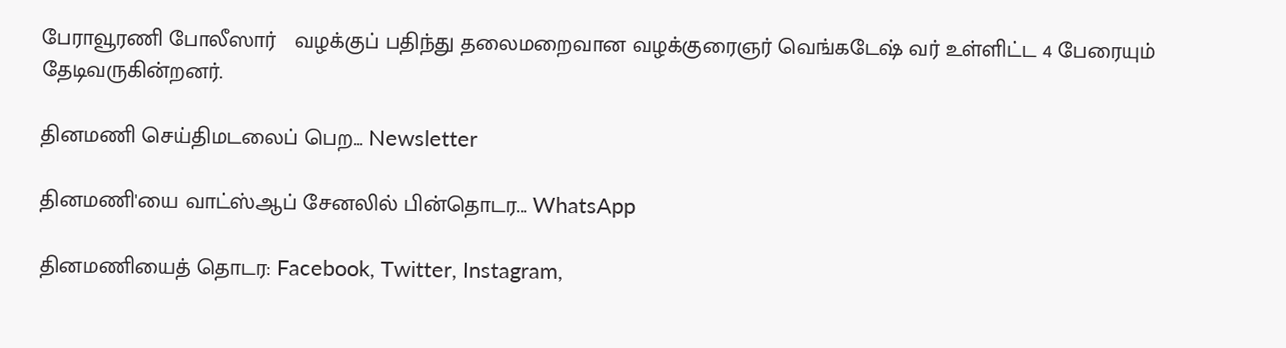பேராவூரணி போலீஸார்   வழக்குப் பதிந்து தலைமறைவான வழக்குரைஞர் வெங்கடேஷ் வர் உள்ளிட்ட 4 பேரையும் தேடிவருகின்றனர்.

தினமணி செய்திமடலைப் பெற... Newsletter

தினமணி'யை வாட்ஸ்ஆப் சேனலில் பின்தொடர... WhatsApp

தினமணியைத் தொடர: Facebook, Twitter, Instagram,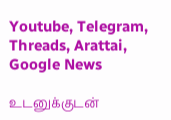Youtube, Telegram, Threads, Arattai, Google News

உடனுக்குடன்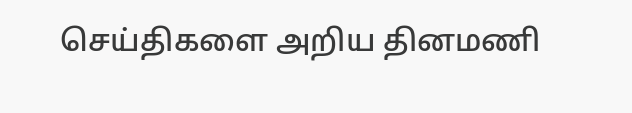செய்திகளை அறிய தினமணி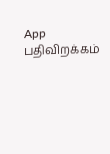App பதிவிறக்கம்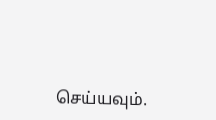செய்யவும்.